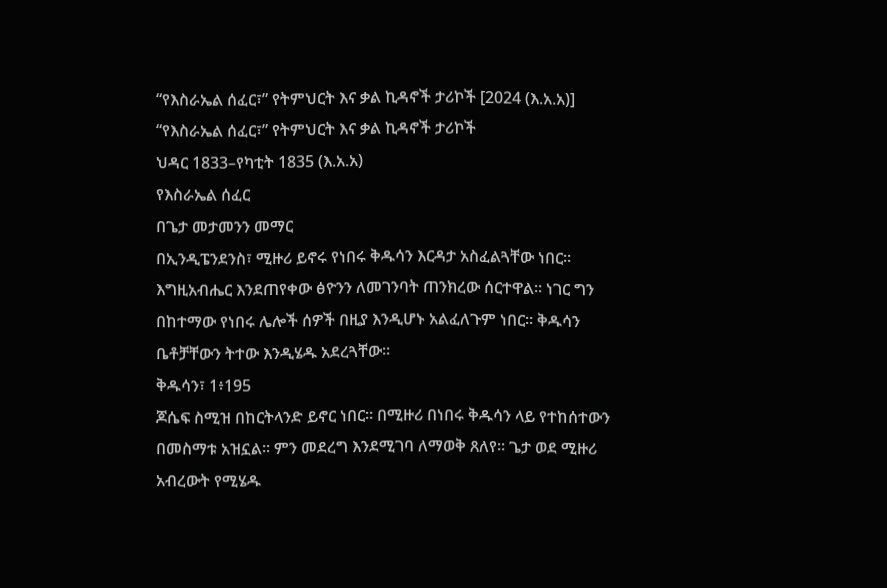“የእስራኤል ሰፈር፣” የትምህርት እና ቃል ኪዳኖች ታሪኮች [2024 (እ.አ.አ)]
“የእስራኤል ሰፈር፣” የትምህርት እና ቃል ኪዳኖች ታሪኮች
ህዳር 1833–የካቲት 1835 (እ.አ.አ)
የእስራኤል ሰፈር
በጌታ መታመንን መማር
በኢንዲፔንደንስ፣ ሚዙሪ ይኖሩ የነበሩ ቅዱሳን እርዳታ አስፈልጓቸው ነበር። እግዚአብሔር እንደጠየቀው ፅዮንን ለመገንባት ጠንክረው ሰርተዋል። ነገር ግን በከተማው የነበሩ ሌሎች ሰዎች በዚያ እንዲሆኑ አልፈለጉም ነበር። ቅዱሳን ቤቶቻቸውን ትተው እንዲሄዱ አደረጓቸው።
ቅዱሳን፣ 1፥195
ጆሴፍ ስሚዝ በከርትላንድ ይኖር ነበር። በሚዙሪ በነበሩ ቅዱሳን ላይ የተከሰተውን በመስማቱ አዝኗል። ምን መደረግ እንደሚገባ ለማወቅ ጸለየ። ጌታ ወደ ሚዙሪ አብረውት የሚሄዱ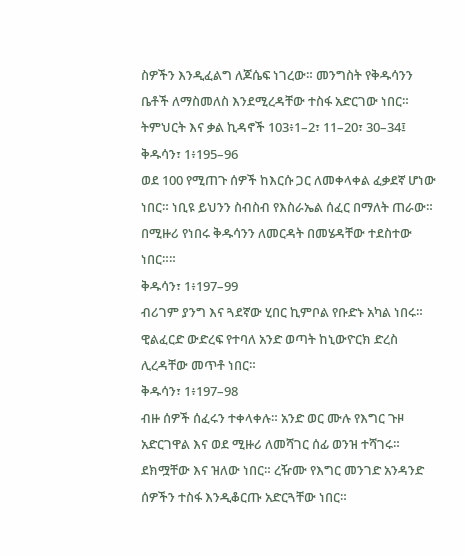ስዎችን እንዲፈልግ ለጆሴፍ ነገረው። መንግስት የቅዱሳንን ቤቶች ለማስመለስ እንደሚረዳቸው ተስፋ አድርገው ነበር።
ትምህርት እና ቃል ኪዳኖች 103፥1–2፣ 11–20፣ 30–34፤ ቅዱሳን፣ 1፥195–96
ወደ 100 የሚጠጉ ሰዎች ከእርሱ ጋር ለመቀላቀል ፈቃደኛ ሆነው ነበር። ነቢዩ ይህንን ስብስብ የእስራኤል ሰፈር በማለት ጠራው። በሚዙሪ የነበሩ ቅዱሳንን ለመርዳት በመሄዳቸው ተደስተው ነበር።።
ቅዱሳን፣ 1፥197–99
ብሪገም ያንግ እና ጓደኛው ሂበር ኪምቦል የቡድኑ አካል ነበሩ። ዊልፈርድ ውድረፍ የተባለ አንድ ወጣት ከኒውዮርክ ድረስ ሊረዳቸው መጥቶ ነበር።
ቅዱሳን፣ 1፥197–98
ብዙ ሰዎች ሰፈሩን ተቀላቀሉ። አንድ ወር ሙሉ የእግር ጉዞ አድርገዋል እና ወደ ሚዙሪ ለመሻገር ሰፊ ወንዝ ተሻገሩ። ደክሟቸው እና ዝለው ነበር። ረዥሙ የእግር መንገድ አንዳንድ ሰዎችን ተስፋ እንዲቆርጡ አድርጓቸው ነበር።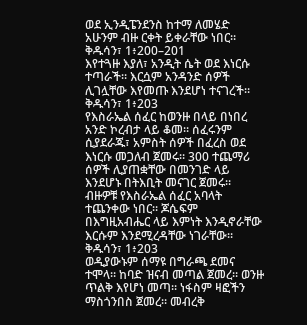ወደ ኢንዲፔንደንስ ከተማ ለመሄድ አሁንም ብዙ ርቀት ይቀራቸው ነበር።
ቅዱሳን፣ 1፥200–201
እየተጓዙ እያለ፣ አንዲት ሴት ወደ እነርሱ ተጣራች። እርሷም አንዳንድ ሰዎች ሊገሏቸው እየመጡ እንደሆነ ተናገረች።
ቅዱሳን፣ 1፥203
የእስራኤል ሰፈር ከወንዙ በላይ በነበረ አንድ ኮረብታ ላይ ቆመ። ሰፈሩንም ሲያደራጁ፣ አምስት ሰዎች በፈረስ ወደ እነርሱ መጋለብ ጀመሩ። 300 ተጨማሪ ሰዎች ሊያጠቋቸው በመንገድ ላይ እንደሆኑ በትእቢት መናገር ጀመሩ። ብዙዎቹ የእስራኤል ሰፈር አባላት ተጨንቀው ነበር። ጆሴፍም በእግዚአብሔር ላይ እምነት እንዲኖራቸው እርሱም እንደሚረዳቸው ነገራቸው።
ቅዱሳን፣ 1፥203
ወዲያውኑም ሰማዩ በግራጫ ደመና ተሞላ። ከባድ ዝናብ መጣል ጀመረ። ወንዙ ጥልቅ እየሆነ መጣ። ነፋስም ዛፎችን ማስጎንበስ ጀመረ። መብረቅ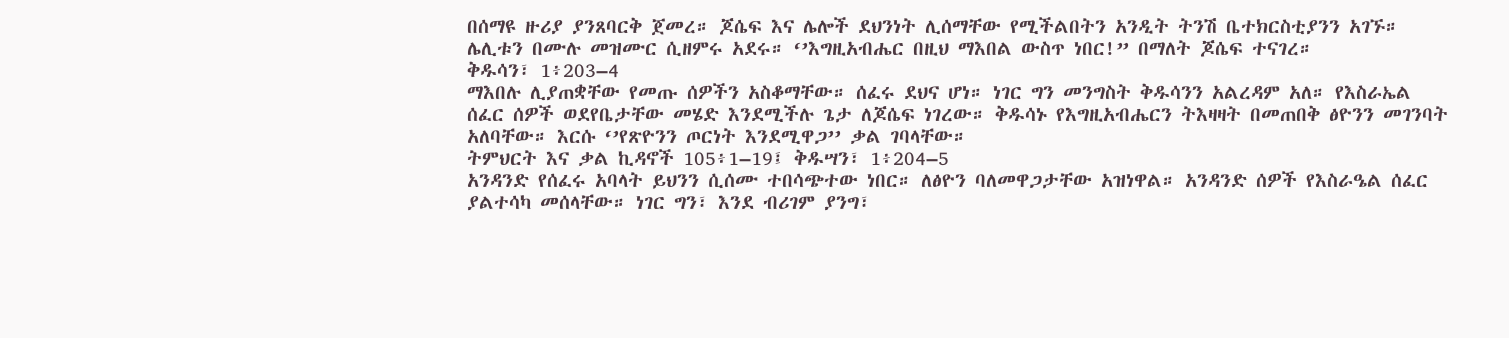በሰማዩ ዙሪያ ያንጸባርቅ ጀመረ። ጆሴፍ እና ሌሎች ደህንነት ሊሰማቸው የሚችልበትን አንዲት ትንሽ ቤተክርስቲያንን አገኙ። ሌሊቱን በሙሉ መዝሙር ሲዘምሩ አደሩ። ‘’እግዚአብሔር በዚህ ማእበል ውስጥ ነበር!” በማለት ጆሴፍ ተናገረ።
ቅዱሳን፣ 1፥203–4
ማእበሉ ሊያጠቋቸው የመጡ ሰዎችን አስቆማቸው። ሰፈሩ ደህና ሆነ። ነገር ግን መንግስት ቅዱሳንን አልረዳም አለ። የእስራኤል ሰፈር ሰዎች ወደየቤታቸው መሄድ እንደሚችሉ ጌታ ለጆሴፍ ነገረው። ቅዱሳኑ የእግዚአብሔርን ትእዛዛት በመጠበቅ ፅዮንን መገንባት አለባቸው። እርሱ ‘’የጽዮንን ጦርነት እንደሚዋጋ’’ ቃል ገባላቸው።
ትምህርት እና ቃል ኪዳኖች 105፥1–19፤ ቅዱሣን፣ 1፥204–5
አንዳንድ የሰፈሩ አባላት ይህንን ሲሰሙ ተበሳጭተው ነበር። ለፅዮን ባለመዋጋታቸው አዝነዋል። አንዳንድ ሰዎች የእስራዔል ሰፈር ያልተሳካ መሰላቸው። ነገር ግን፣ እንደ ብሪገም ያንግ፣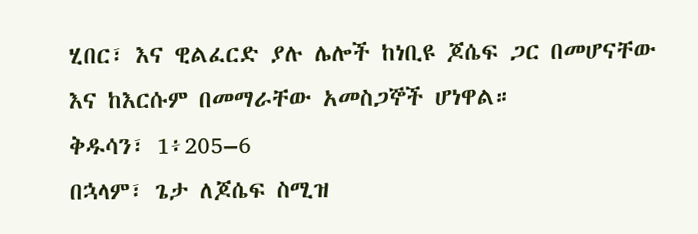ሂበር፣ እና ዊልፈርድ ያሉ ሌሎች ከነቢዩ ጆሴፍ ጋር በመሆናቸው እና ከእርሱም በመማራቸው አመስጋኞች ሆነዋል።
ቅዱሳን፣ 1፥205–6
በኋላም፣ ጌታ ለጆሴፍ ስሚዝ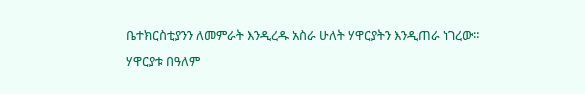ቤተክርስቲያንን ለመምራት እንዲረዱ አስራ ሁለት ሃዋርያትን እንዲጠራ ነገረው። ሃዋርያቱ በዓለም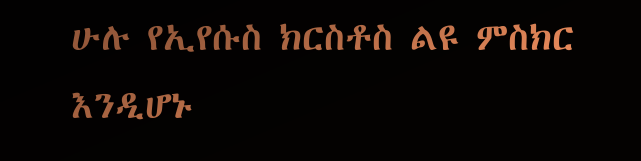ሁሉ የኢየሱስ ክርስቶስ ልዩ ምስክር እንዲሆኑ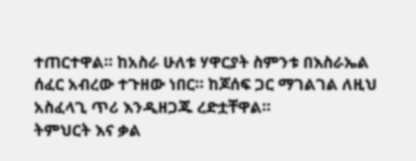ተጠርተዋል። ከአስራ ሁለቱ ሃዋርያት ስምንቱ በእስራኤል ሰፈር አብረው ተጉዘው ነበር። ከጆሰፍ ጋር ማገልገል ለዚህ አስፈላጊ ጥሪ እንዲዘጋጁ ረድቷቸዋል።
ትምህርት እና ቃል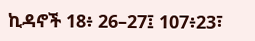ኪዳኖች 18፥ 26–27፤ 107፥23፣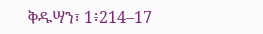ቅዱሣን፣ 1፥214–17